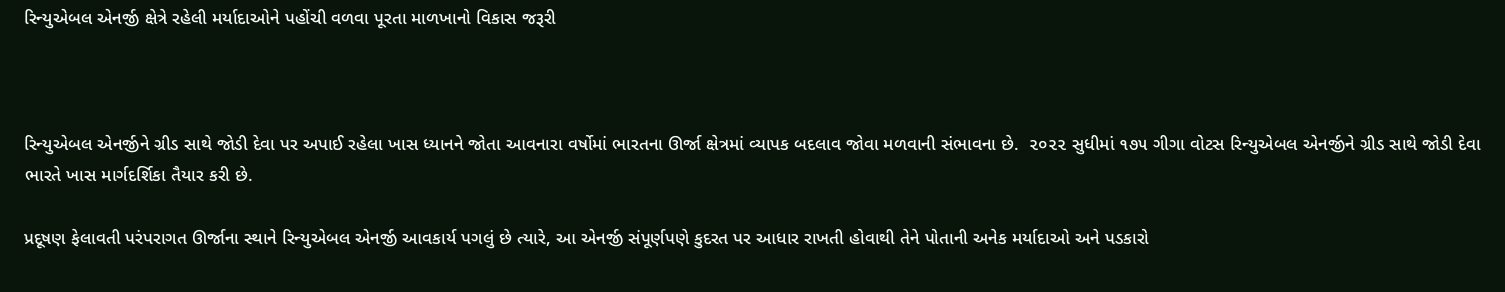રિન્યુએબલ એનર્જી ક્ષેત્રે રહેલી મર્યાદાઓને પહોંચી વળવા પૂરતા માળખાનો વિકાસ જરૂરી



રિન્યુએબલ એનર્જીને ગ્રીડ સાથે જોડી દેવા પર અપાઈ રહેલા ખાસ ધ્યાનને જોતા આવનારા વર્ષોમાં ભારતના ઊર્જા ક્ષેત્રમાં વ્યાપક બદલાવ જોવા મળવાની સંભાવના છે.  ૨૦૨૨ સુધીમાં ૧૭૫ ગીગા વોટસ રિન્યુએબલ એનર્જીને ગ્રીડ સાથે જોડી દેવા ભારતે ખાસ માર્ગદર્શિકા તૈયાર કરી છે.

પ્રદૂષણ ફેલાવતી પરંપરાગત ઊર્જાના સ્થાને રિન્યુએબલ એનર્જી આવકાર્ય પગલું છે ત્યારે, આ એનર્જી સંપૂર્ણપણે કુદરત પર આધાર રાખતી હોવાથી તેને પોતાની અનેક મર્યાદાઓ અને પડકારો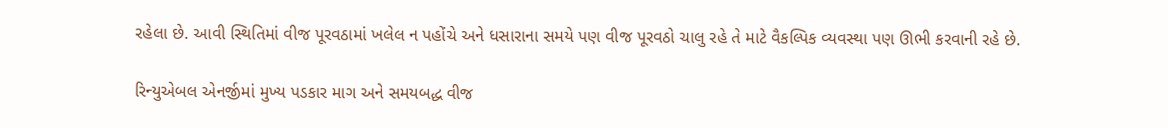રહેલા છે. આવી સ્થિતિમાં વીજ પૂરવઠામાં ખલેલ ન પહોંચે અને ધસારાના સમયે પણ વીજ પૂરવઠો ચાલુ રહે તે માટે વૈકલ્પિક વ્યવસ્થા પણ ઊભી કરવાની રહે છે.

રિન્યુએબલ એનર્જીમાં મુખ્ય પડકાર માગ અને સમયબદ્ધ વીજ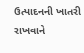ઉત્પાદનની ખાતરી રાખવાને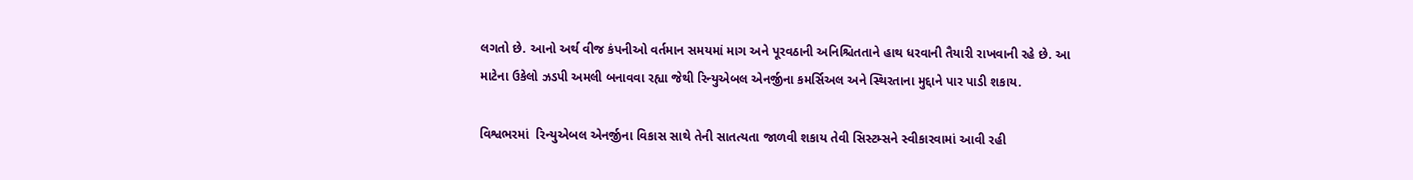લગતો છે. આનો અર્થ વીજ કંપનીઓ વર્તમાન સમયમાં માગ અને પૂરવઠાની અનિશ્ચિતતાને હાથ ધરવાની તૈયારી રાખવાની રહે છે. આ માટેના ઉકેલો ઝડપી અમલી બનાવવા રહ્યા જેથી રિન્યુએબલ એનર્જીના કમર્સિઅલ અને સ્થિરતાના મુદ્દાને પાર પાડી શકાય.

વિશ્વભરમાં  રિન્યુએબલ એનર્જીના વિકાસ સાથે તેની સાતત્યતા જાળવી શકાય તેવી સિસ્ટમ્સને સ્વીકારવામાં આવી રહી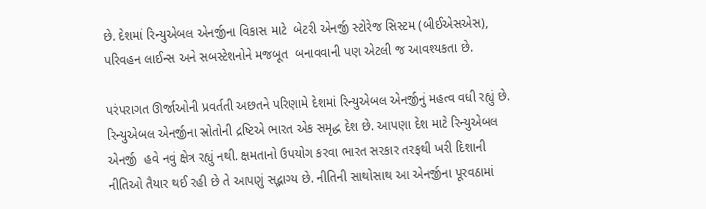છે. દેશમાં રિન્યુએબલ એનર્જીના વિકાસ માટે  બેટરી એનર્જી સ્ટોરેજ સિસ્ટમ (બીઈએસએસ), પરિવહન લાઈન્સ અને સબસ્ટેશનોને મજબૂત  બનાવવાની પણ એટલી જ આવશ્યકતા છે.

પરંપરાગત ઊર્જાઓની પ્રવર્તતી અછતને પરિણામે દેશમાં રિન્યુએબલ એનર્જીનું મહત્વ વધી રહ્યું છે.  રિન્યુએબલ એનર્જીના સ્રોતોની દ્રષ્ટિએ ભારત એક સમૃદ્ધ દેશ છે. આપણા દેશ માટે રિન્યુએબલ એનર્જી  હવે નવું ક્ષેત્ર રહ્યું નથી. ક્ષમતાનો ઉપયોગ કરવા ભારત સરકાર તરફથી ખરી દિશાની નીતિઓ તૈયાર થઈ રહી છે તે આપણું સદ્ભાગ્ય છે. નીતિની સાથોસાથ આ એનર્જીના પૂરવઠામાં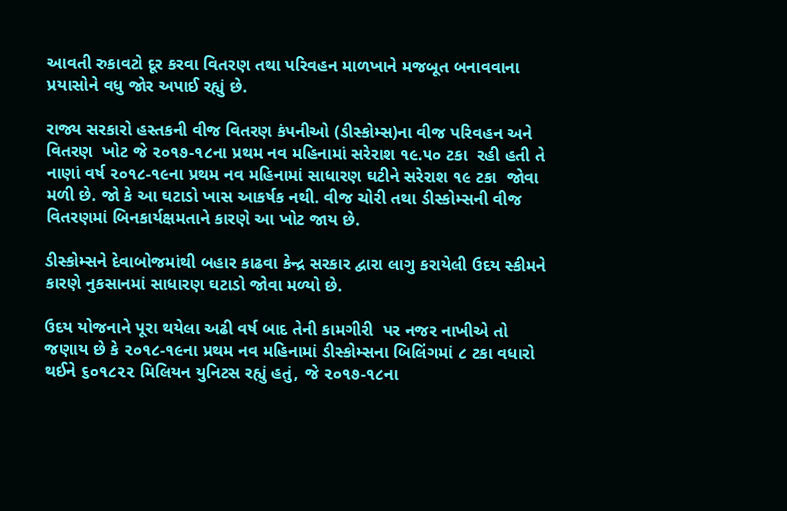આવતી રુકાવટો દૂર કરવા વિતરણ તથા પરિવહન માળખાને મજબૂત બનાવવાના પ્રયાસોને વધુ જોર અપાઈ રહ્યું છે.

રાજ્ય સરકારો હસ્તકની વીજ વિતરણ કંપનીઓ (ડીસ્કોમ્સ)ના વીજ પરિવહન અને વિતરણ  ખોટ જે ૨૦૧૭-૧૮ના પ્રથમ નવ મહિનામાં સરેરાશ ૧૯.૫૦ ટકા  રહી હતી તે નાણાં વર્ષ ૨૦૧૮-૧૯ના પ્રથમ નવ મહિનામાં સાધારણ ઘટીને સરેરાશ ૧૯ ટકા  જોવા મળી છે. જો કે આ ઘટાડો ખાસ આકર્ષક નથી. વીજ ચોરી તથા ડીસ્કોમ્સની વીજ વિતરણમાં બિનકાર્યક્ષમતાને કારણે આ ખોટ જાય છે.

ડીસ્કોમ્સને દેવાબોજમાંથી બહાર કાઢવા કેન્દ્ર સરકાર દ્વારા લાગુ કરાયેલી ઉદય સ્કીમને કારણે નુકસાનમાં સાધારણ ઘટાડો જોવા મળ્યો છે.

ઉદય યોજનાને પૂરા થયેલા અઢી વર્ષ બાદ તેની કામગીરી  પર નજર નાખીએ તો જણાય છે કે ૨૦૧૮-૧૯ના પ્રથમ નવ મહિનામાં ડીસ્કોમ્સના બિલિંગમાં ૮ ટકા વધારો થઈને ૬૦૧૮૨૨ મિલિયન યુનિટસ રહ્યું હતું, જે ૨૦૧૭-૧૮ના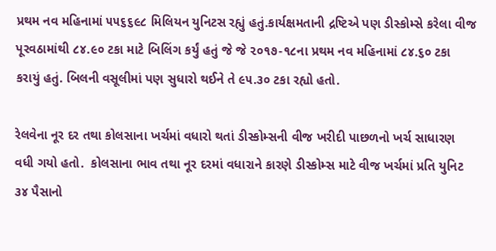પ્રથમ નવ મહિનામાં ૫૫૬૬૯૮ મિલિયન યુનિટસ રહ્યું હતું.કાર્યક્ષમતાની દ્રષ્ટિએ પણ ડીસ્કોમ્સે કરેલા વીજ પૂરવઠામાંથી ૮૪.૯૦ ટકા માટે બિલિંગ કર્યું હતું જે જે ૨૦૧૭-૧૮ના પ્રથમ નવ મહિનામાં ૮૪.૬૦ ટકા કરાયું હતું. બિલની વસૂલીમાં પણ સુધારો થઈને તે ૯૫.૩૦ ટકા રહ્યો હતો.

રેલવેના નૂર દર તથા કોલસાના ખર્ચમાં વધારો થતાં ડીસ્કોમ્સની વીજ ખરીદી પાછળનો ખર્ચ સાધારણ વધી ગયો હતો.  કોલસાના ભાવ તથા નૂર દરમાં વધારાને કારણે ડીસ્કોમ્સ માટે વીજ ખર્ચમાં પ્રતિ યુનિટ ૩૪ પૈસાનો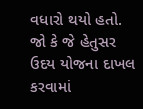વધારો થયો હતો. જો કે જે હેતુસર ઉદય યોજના દાખલ કરવામાં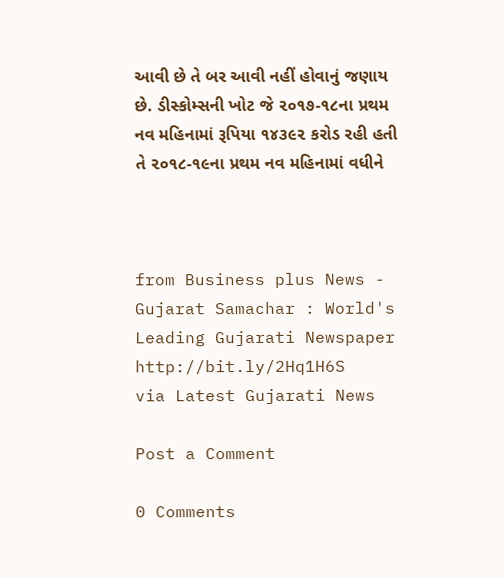આવી છે તે બર આવી નહીં હોવાનું જણાય છે. ડીસ્કોમ્સની ખોટ જે ૨૦૧૭-૧૮ના પ્રથમ નવ મહિનામાં રૂપિયા ૧૪૩૯૨ કરોડ રહી હતી તે ૨૦૧૮-૧૯ના પ્રથમ નવ મહિનામાં વધીને



from Business plus News - Gujarat Samachar : World's Leading Gujarati Newspaper http://bit.ly/2Hq1H6S
via Latest Gujarati News

Post a Comment

0 Comments